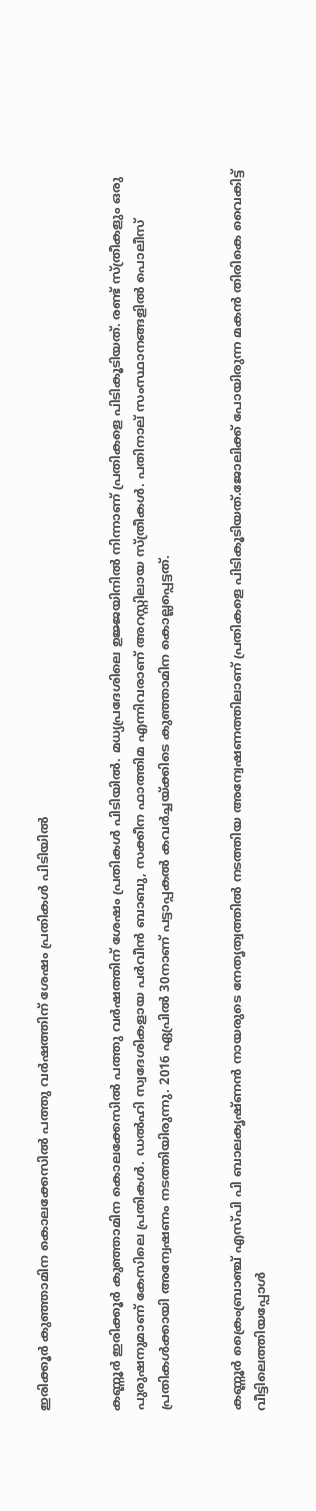ഇരിക്കൂർ കുഞ്ഞാമിന കൊലക്കേസിൽ പത്തു വർഷത്തിന് ശേഷം പ്രതികൾ പിടിയിൽ


കണ്ണൂർ ഇരിക്കൂർ കുഞ്ഞാമിന കൊലക്കേസിൽ പത്തു വർഷത്തിന് ശേഷം പ്രതികൾ പിടിയിൽ. മധ്യപ്രദേശിലെ ഉജ്ജയിനിൽ നിന്നാണ് പ്രതികളെ പിടികൂടിയത്. രണ്ട് സ്ത്രീകളും ഒരു പുരുഷനുമാണ് കേസിലെ പ്രതികൾ. ഡൽഹി സ്വദേശികളായ പർവീൻ ബാബു, സക്കീന ഫാത്തിമ എന്നിവരാണ് അറസ്റ്റിലായ സ്ത്രീകൾ. പതിനാല് സംസ്ഥാനങ്ങളിൽ പൊലീസ് പ്രതികൾക്കായി അന്വേഷണം നടത്തിയിരുന്നു. 2016 ഏപ്രിൽ 30നാണ് പട്ടാപ്പകൽ കവർച്ചയ്ക്കിടെ കുഞ്ഞാമിന കൊല്ലപ്പെട്ടത്.


കണ്ണൂർ ക്രൈംബ്രാഞ്ച് എസ്പി പി ബാലകൃഷ്ണൻ നായരുടെ നേതൃത്വത്തിൽ നടത്തിയ അന്വേഷണത്തിലാണ് പ്രതികളെ പിടികൂടിയത്.ജോലിക്ക് പോയിരുന്ന മകൻ തിരികെ വൈകിട്ട് വീട്ടിലെത്തിയപ്പോൾ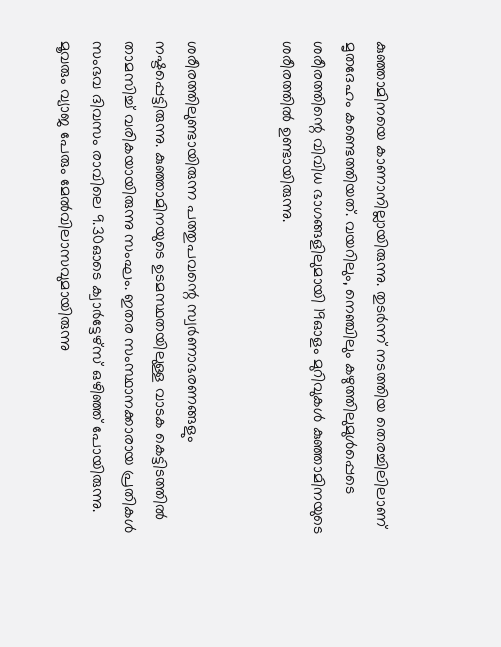കുഞ്ഞാമിനയെ കാണാനില്ലായിരുന്നു. തുടർന്ന് നടത്തിയ തെരച്ചിലിലാണ് മൃതദേഹം കണ്ടെത്തിയത്. വയറിലും, നെഞ്ചിലും കഴുത്തിലുമുൾപ്പെടെ ശരീരത്തിന്റെ വിവിധ ഭാഗങ്ങളിലുമായി 19ഓളം മുറിവുകൾ കുഞ്ഞാമിനയുടെ ശരീരത്തിൽ ഉണ്ടായിരുന്നു.


ശരീരത്തിലുണ്ടായിരുന്ന പത്തുപവന്റെ സ്വർണാഭരണങ്ങളും നഷ്ടപ്പെട്ടിരുന്നു. കുഞ്ഞാമിനയുടെ ഉടമസ്ഥതയിലുള്ള വാടക കെട്ടിടത്തിൽ താമസിച്ച് വരികയായിരുന്നു സംഘം. ഇതര സംസ്ഥാനക്കാരായ പ്രതികൾ സംഭവ ദിവസം രാവിലെ 9.30ഓടെ ക്വാർട്ടേഴ്‌സ് ഒഴിഞ്ഞ് പോയിരുന്നു. മൂവരും വ്യാജ പേരും മേൽവിലാസവുമായിരുന്നു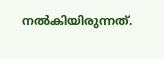നൽകിയിരുന്നത്.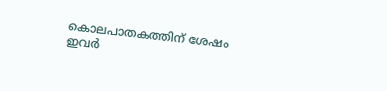കൊലപാതകത്തിന് ശേഷം ഇവർ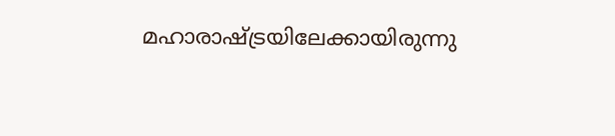മഹാരാഷ്ട്രയിലേക്കായിരുന്നു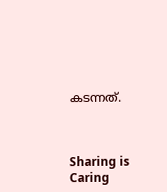കടന്നത്.



Sharing is Caring